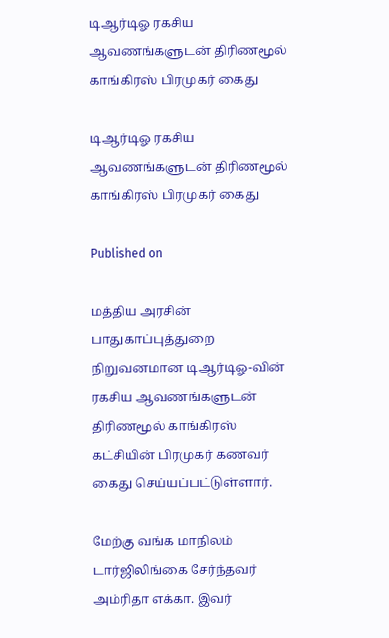டிஆர்டிஓ ரகசிய ஆவணங்களுடன் திரிணமூல் காங்கிரஸ் பிரமுகர் கைது

டிஆர்டிஓ ரகசிய ஆவணங்களுடன் திரிணமூல் காங்கிரஸ் பிரமுகர் கைது

Published on

மத்திய அரசின் பாதுகாப்புத்துறை நிறுவனமான டிஆர்டிஓ-வின் ரகசிய ஆவணங்களுடன் திரிணமூல் காங்கிரஸ் கட்சியின் பிரமுகர் கணவர் கைது செய்யப்பட்டுள்ளார்.

மேற்கு வங்க மாநிலம் டார்ஜிலிங்கை சேர்ந்தவர் அம்ரிதா எக்கா. இவர்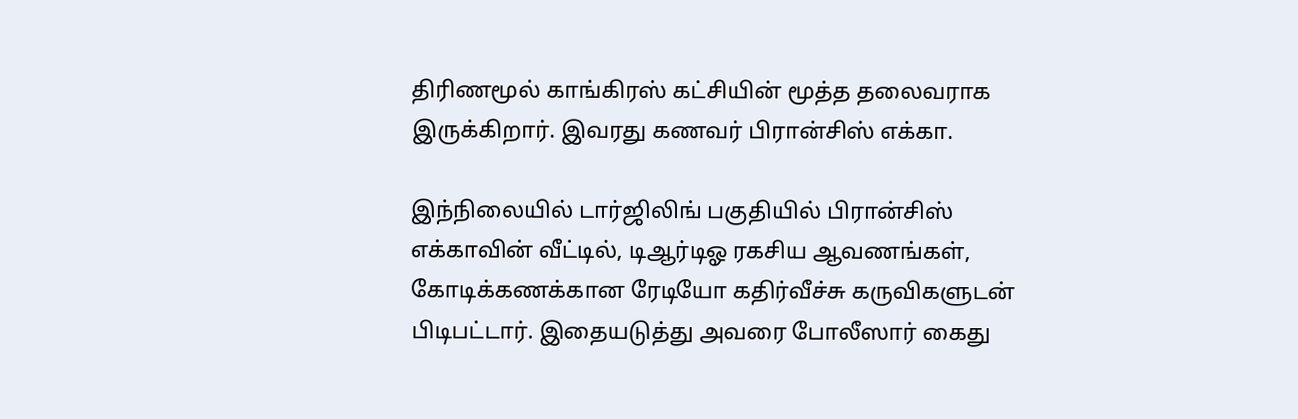திரிணமூல் காங்கிரஸ் கட்சியின் மூத்த தலைவராக இருக்கிறார். இவரது கணவர் பிரான்சிஸ் எக்கா.

இந்நிலையில் டார்ஜிலிங் பகுதியில் பிரான்சிஸ் எக்காவின் வீட்டில், டிஆர்டிஓ ரகசிய ஆவணங்கள், கோடிக்கணக்கான ரேடியோ கதிர்வீச்சு கருவிகளுடன் பிடிபட்டார். இதையடுத்து அவரை போலீஸார் கைது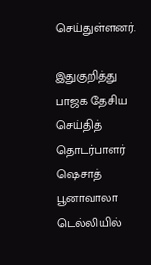செய்துள்ளனர்.

இதுகுறித்து பாஜக தேசிய செய்தித் தொடர்பாளர் ஷெசாத் பூனாவாலா டெல்லியில்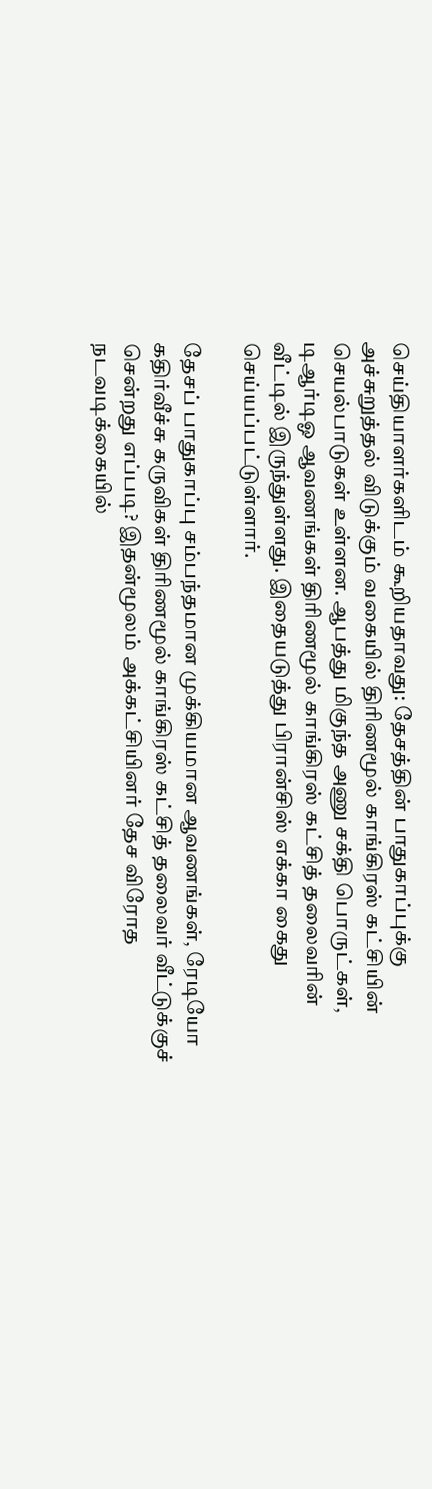செய்தியாளர்களிடம் கூறியதாவது: தேசத்தின் பாதுகாப்புக்கு அச்சுறுத்தல் விடுக்கும் வகையில் திரிணமூல் காங்கிரஸ் கட்சியின் செயல்பாடுகள் உள்ளன. ஆபத்து மிகுந்த அணு சக்தி பொருட்கள், டிஆர்டிஓ ஆவணங்கள் திரிணமூல் காங்கிரஸ் கட்சித் தலைவரின் வீட்டில் இருந்துள்ளது. இதையடுத்து பிரான்சிஸ் எக்கா கைது செய்யப்பட்டுள்ளார்.

தேசப் பாதுகாப்பு சம்பந்தமான முக்கியமான ஆவணங்கள், ரேடியோ கதிர்வீச்சு கருவிகள் திரிணமூல் காங்கிரஸ் கட்சித் தலைவர் வீட்டுக்குச் சென்றது எப்படி? இதன்மூலம் அக்கட்சியினர் தேச விரோத நடவடிக்கையில்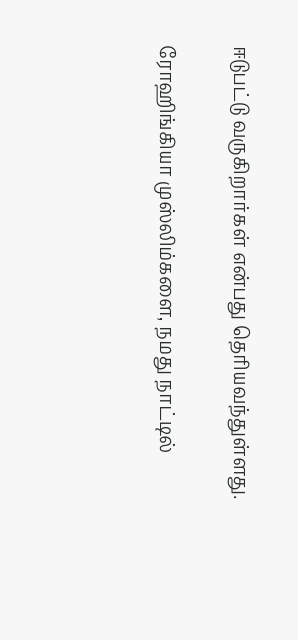ஈடுபட்டு வருகிறார்கள் என்பது தெரியவந்துள்ளது.

ரோஹிங்கியா முஸ்லிம்களை, நமது நாட்டில்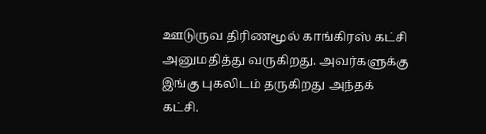ஊடுருவ திரிணமூல் காங்கிரஸ் கட்சி அனுமதித்து வருகிறது. அவர்களுக்கு இங்கு புகலிடம் தருகிறது அந்தக் கட்சி.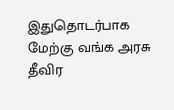இதுதொடர்பாக மேற்கு வங்க அரசு தீவிர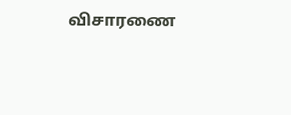விசாரணை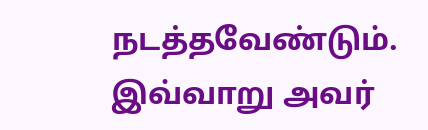நடத்தவேண்டும். இவ்வாறு அவர்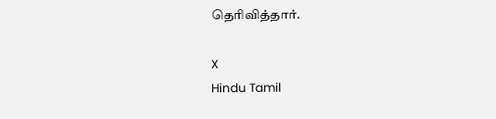தெரிவித்தார்.

X
Hindu Tamil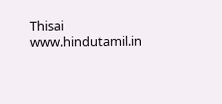Thisai
www.hindutamil.in